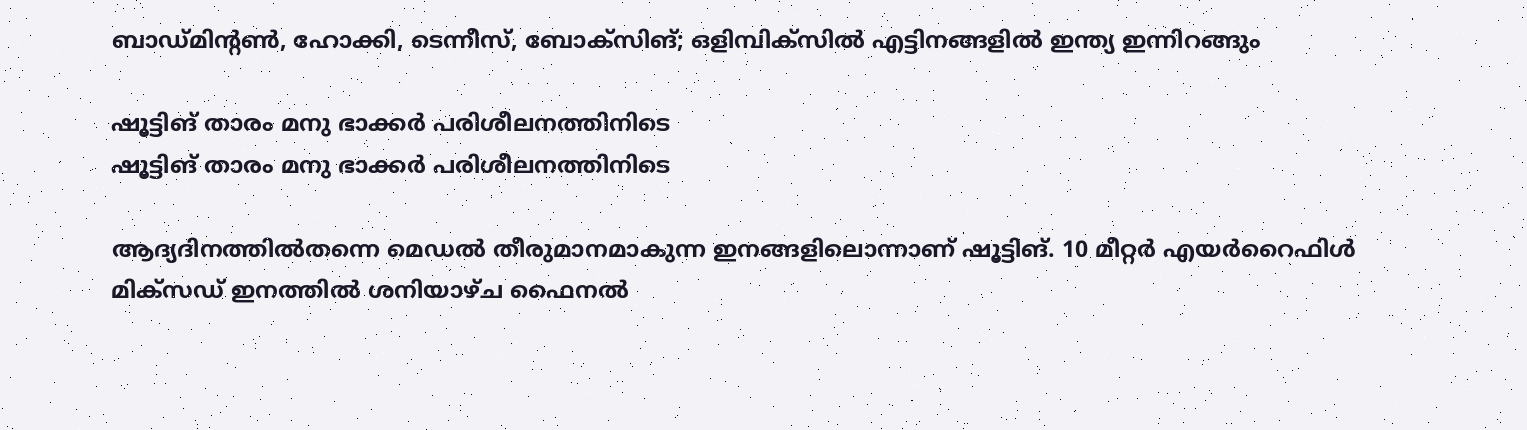ബാഡ്മിന്റണ്‍, ഹോക്കി, ടെന്നീസ്, ബോക്‌സിങ്; ഒളിമ്പിക്‌സില്‍ എട്ടിനങ്ങളില്‍ ഇന്ത്യ ഇന്നിറങ്ങും

ഷൂട്ടിങ് താരം മനു ഭാക്കര്‍ പരിശീലനത്തിനിടെ
ഷൂട്ടിങ് താരം മനു ഭാക്കര്‍ പരിശീലനത്തിനിടെ

ആദ്യദിനത്തിൽതന്നെ മെഡൽ തീരുമാനമാകുന്ന ഇനങ്ങളിലൊന്നാണ് ഷൂട്ടിങ്. 10 മീറ്റർ എയർറൈഫിൾ മിക്‌സഡ് ഇനത്തിൽ ശനിയാഴ്ച ഫൈനൽ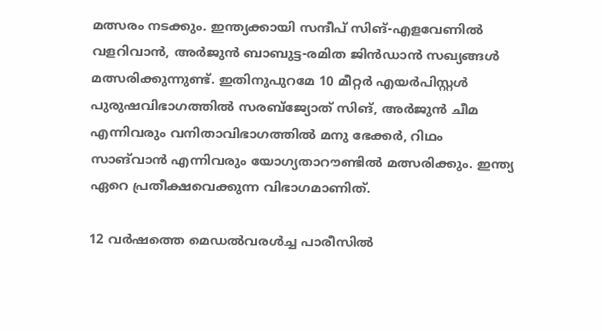മത്സരം നടക്കും. ഇന്ത്യക്കായി സന്ദീപ് സിങ്-എളവേണിൽ വളറിവാൻ, അർജുൻ ബാബുട്ട-രമിത ജിൻഡാൻ സഖ്യങ്ങൾ മത്സരിക്കുന്നുണ്ട്. ഇതിനുപുറമേ 10 മീറ്റർ എയർപിസ്റ്റൾ പുരുഷവിഭാഗത്തിൽ സരബ്‌ജ്യോത് സിങ്, അർജുൻ ചീമ എന്നിവരും വനിതാവിഭാഗത്തിൽ മനു ഭേക്കർ, റിഥം സാങ്‌വാൻ എന്നിവരും യോഗ്യതാറൗണ്ടിൽ മത്സരിക്കും. ഇന്ത്യ ഏറെ പ്രതീക്ഷവെക്കുന്ന വിഭാഗമാണിത്.

12 വർഷത്തെ മെഡൽവരൾച്ച പാരീസിൽ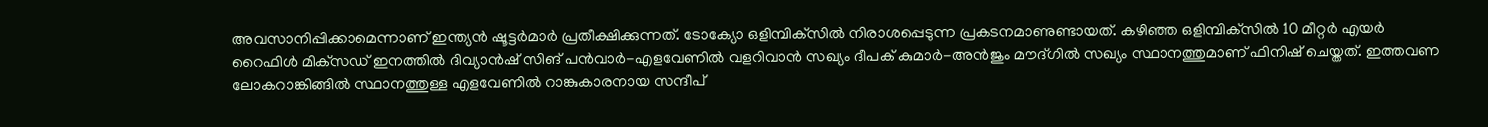അവസാനിപ്പിക്കാമെന്നാണ് ഇന്ത്യൻ ഷൂട്ടർമാർ പ്രതീക്ഷിക്കുന്നത്. ടോക്യോ ഒളിമ്പിക്‌സിൽ നിരാശപ്പെടുന്ന പ്രകടനമാണുണ്ടായത്. കഴിഞ്ഞ ഒളിമ്പിക്‌സിൽ 10 മീറ്റർ എയർ റൈഫിൾ മിക്‌സഡ് ഇനത്തിൽ ദിവ്യാൻഷ് സിങ് പൻവാർ-എളവേണിൽ വളറിവാൻ സഖ്യം ദീപക് കുമാർ-അൻജും മൗദ്ഗിൽ സഖ്യം സ്ഥാനത്തുമാണ് ഫിനിഷ് ചെയ്തത്. ഇത്തവണ ലോകറാങ്കിങ്ങിൽ സ്ഥാനത്തുള്ള എളവേണിൽ റാങ്കുകാരനായ സന്ദീപ്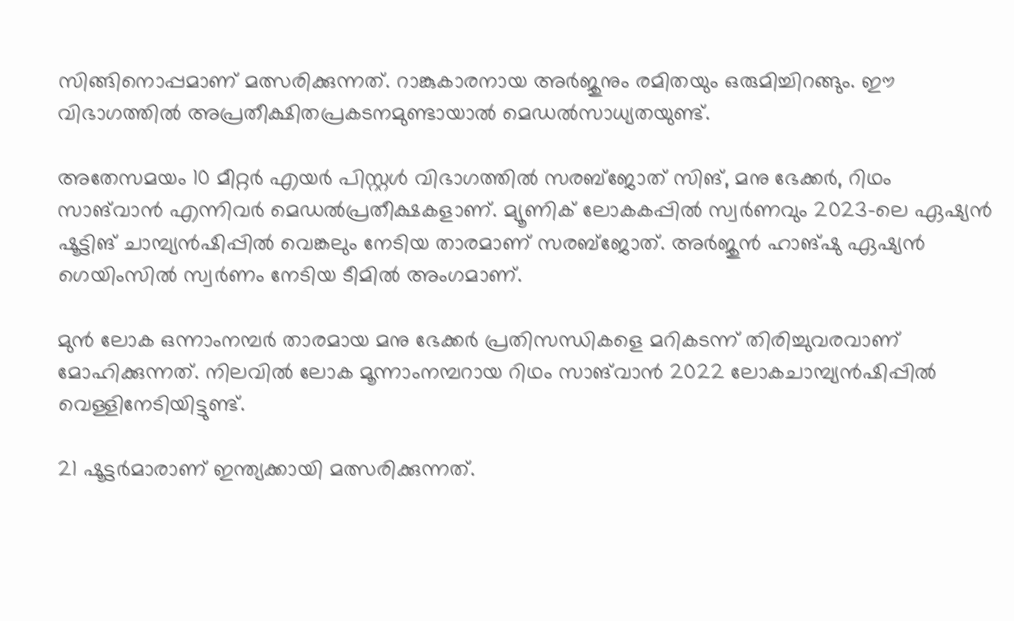സിങ്ങിനൊപ്പമാണ് മത്സരിക്കുന്നത്. റാങ്കുകാരനായ അർജുനും രമിതയും ഒരുമിച്ചിറങ്ങും. ഈ വിഭാഗത്തിൽ അപ്രതീക്ഷിതപ്രകടനമുണ്ടായാൽ മെഡൽസാധ്യതയുണ്ട്.

അതേസമയം 10 മീറ്റർ എയർ പിസ്റ്റൾ വിഭാഗത്തിൽ സരബ്‌ജോത് സിങ്, മനു ഭേക്കർ, റിഥം സാങ്‌വാൻ എന്നിവർ മെഡൽപ്രതീക്ഷകളാണ്. മ്യൂണിക് ലോകകപ്പിൽ സ്വർണവും 2023-ലെ ഏഷ്യൻ ഷൂട്ടിങ് ചാമ്പ്യൻഷിപ്പിൽ വെങ്കലും നേടിയ താരമാണ് സരബ്‌ജോത്. അർജുൻ ഹാങ്ഷു ഏഷ്യൻ ഗെയിംസിൽ സ്വർണം നേടിയ ടീമിൽ അംഗമാണ്.

മുൻ ലോക ഒന്നാംനമ്പർ താരമായ മനു ഭേക്കർ പ്രതിസന്ധികളെ മറികടന്ന് തിരിച്ചുവരവാണ് മോഹിക്കുന്നത്. നിലവിൽ ലോക മൂന്നാംനമ്പറായ റിഥം സാങ്‌വാൻ 2022 ലോകചാമ്പ്യൻഷിപ്പിൽ വെള്ളിനേടിയിട്ടുണ്ട്.

21 ഷൂട്ടർമാരാണ് ഇന്ത്യക്കായി മത്സരിക്കുന്നത്.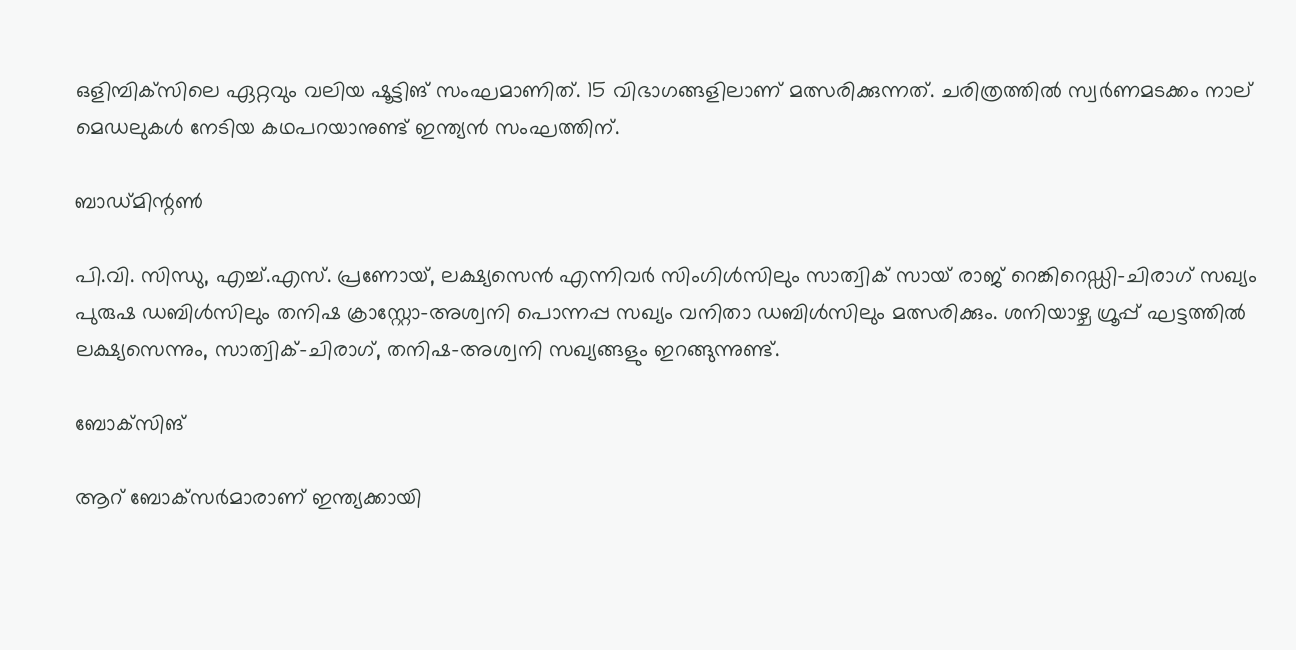ഒളിമ്പിക്‌സിലെ ഏറ്റവും വലിയ ഷൂട്ടിങ് സംഘമാണിത്. 15 വിഭാഗങ്ങളിലാണ് മത്സരിക്കുന്നത്. ചരിത്രത്തിൽ സ്വർണമടക്കം നാല് മെഡലുകൾ നേടിയ കഥപറയാനുണ്ട് ഇന്ത്യൻ സംഘത്തിന്.

ബാഡ്മിന്റൺ

പി.വി. സിന്ധു, എച്ച്.എസ്. പ്രണോയ്, ലക്ഷ്യസെൻ എന്നിവർ സിംഗിൾസിലും സാത്വിക് സായ് രാജ് റെങ്കിറെഡ്ഡി-ചിരാഗ്‌ സഖ്യം പുരുഷ ഡബിൾസിലും തനിഷ ക്രാസ്റ്റോ-അശ്വനി പൊന്നപ്പ സഖ്യം വനിതാ ഡബിൾസിലും മത്സരിക്കും. ശനിയാഴ്ച ഗ്രൂപ്പ് ഘട്ടത്തിൽ ലക്ഷ്യസെന്നും, സാത്വിക്-ചിരാഗ്, തനിഷ-അശ്വനി സഖ്യങ്ങളും ഇറങ്ങുന്നുണ്ട്.

ബോക്‌സിങ്

ആറ് ബോക്‌സർമാരാണ് ഇന്ത്യക്കായി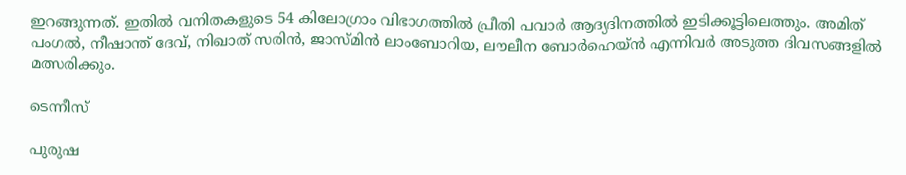ഇറങ്ങുന്നത്. ഇതിൽ വനിതകളുടെ 54 കിലോഗ്രാം വിഭാഗത്തിൽ പ്രീതി പവാർ ആദ്യദിനത്തിൽ ഇടിക്കൂട്ടിലെത്തും. അമിത് പംഗൽ, നീഷാന്ത് ദേവ്, നിഖാത് സരിൻ, ജാസ്മിൻ ലാംബോറിയ, ലൗലീന ബോർഹെയ്ൻ എന്നിവർ അടുത്ത ദിവസങ്ങളിൽ മത്സരിക്കും.

ടെന്നീസ്

പുരുഷ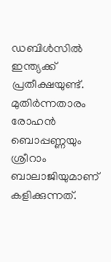ഡബിൾസിൽ ഇന്ത്യക്ക് പ്രതീക്ഷയുണ്ട്. മുതിർന്നതാരം രോഹൻ ബൊപ്പണ്ണയും ശ്രീറാം ബാലാജിയുമാണ് കളിക്കുന്നത്.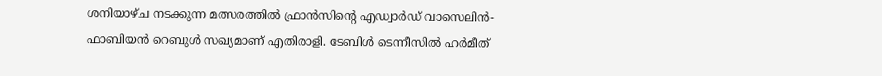ശനിയാഴ്ച നടക്കുന്ന മത്സരത്തിൽ ഫ്രാൻസിന്റെ എഡ്വാർഡ് വാസെലിൻ-ഫാബിയൻ റെബുൾ സഖ്യമാണ് എതിരാളി. ടേബിൾ ടെന്നീസിൽ ഹർമീത്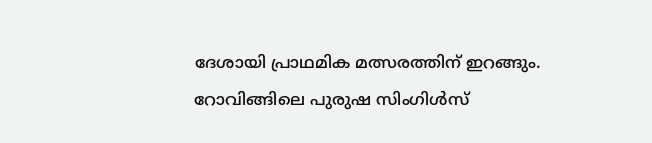ദേശായി പ്രാഥമിക മത്സരത്തിന് ഇറങ്ങും. റോവിങ്ങിലെ പുരുഷ സിംഗിൾസ്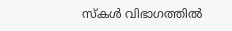സ്‌കൾ വിഭാഗത്തിൽ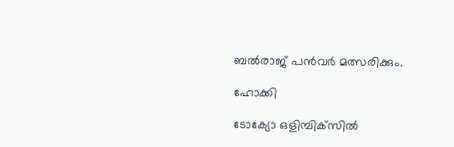ബൽരാജ് പൻവർ മത്സരിക്കും.

ഹോക്കി

ടോക്യോ ഒളിമ്പിക്‌സിൽ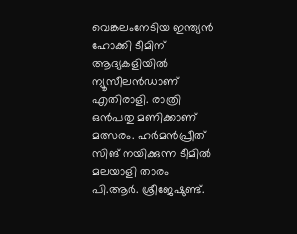വെങ്കലംനേടിയ ഇന്ത്യൻ ഹോക്കി ടീമിന് ആദ്യകളിയിൽ ന്യൂസീലൻഡാണ് എതിരാളി. രാത്രി ഒൻപതു മണിക്കാണ് മത്സരം. ഹർമൻപ്രീത് സിങ് നയിക്കുന്ന ടീമിൽ മലയാളി താരം പി.ആർ. ശ്രീജേഷുണ്ട്.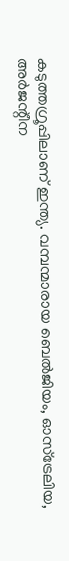കടുത്തഗ്രൂപ്പിലാണ് ഇന്ത്യ. വമ്പന്മാരായ ബെൽജിയം, ഓസ്‌ട്രേലിയ, അർജന്റീന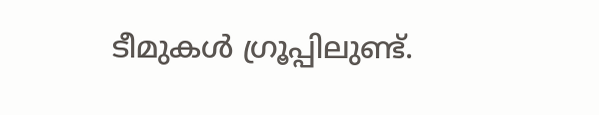ടീമുകൾ ഗ്രൂപ്പിലുണ്ട്.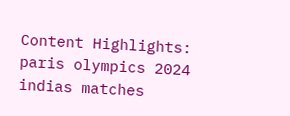Content Highlights: paris olympics 2024 indias matches